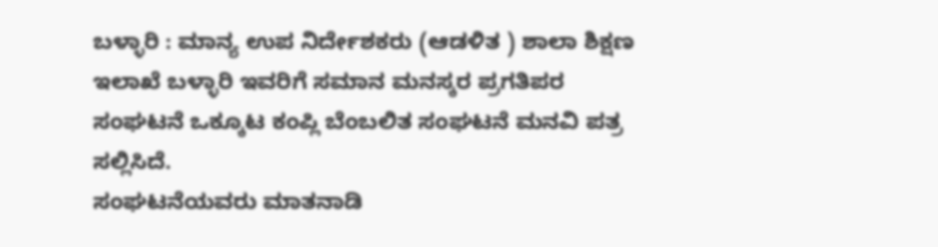ಬಳ್ಳಾರಿ : ಮಾನ್ಯ ಉಪ ನಿರ್ದೇಶಕರು (ಆಡಳಿತ ) ಶಾಲಾ ಶಿಕ್ಷಣ ಇಲಾಖೆ ಬಳ್ಳಾರಿ ಇವರಿಗೆ ಸಮಾನ ಮನಸ್ಕರ ಪ್ರಗತಿಪರ ಸಂಘಟನೆ ಒಕ್ಕೂಟ ಕಂಪ್ಲಿ ಬೆಂಬಲಿತ ಸಂಘಟನೆ ಮನವಿ ಪತ್ರ ಸಲ್ಲಿಸಿದೆ.
ಸಂಘಟನೆಯವರು ಮಾತನಾಡಿ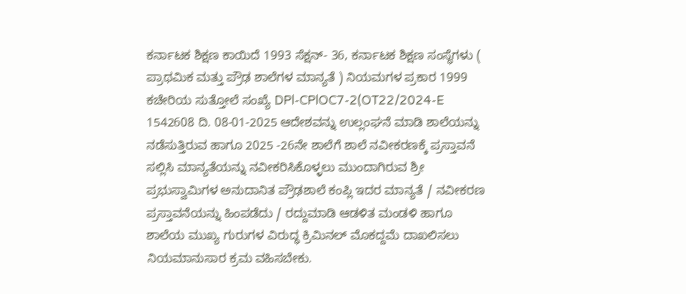ಕರ್ನಾಟಕ ಶಿಕ್ಷಣ ಕಾಯಿದೆ 1993 ಸೆಕ್ಷನ್- 36, ಕರ್ನಾಟಕ ಶಿಕ್ಷಣ ಸಂಸ್ಥೆಗಳು ( ಪ್ರಾಥಮಿಕ ಮತ್ತು ಪ್ರೌಢ ಶಾಲೆಗಳ ಮಾನ್ಯತೆ ) ನಿಯಮಗಳ ಪ್ರಕಾರ 1999 ಕಚೇರಿಯ ಸುತ್ತೋಲೆ ಸಂಖ್ಯೆ DPl-CPlOC7-2(OT22/2024-E 1542608 ದಿ. 08-01-2025 ಆದೇಶವನ್ನು ಉಲ್ಲಂಘನೆ ಮಾಡಿ ಶಾಲೆಯನ್ನು ನಡೆಸುತ್ತಿರುವ ಹಾಗೂ 2025 -26ನೇ ಶಾಲೆಗೆ ಶಾಲೆ ನವೀಕರಣಕ್ಕೆ ಪ್ರಸ್ತಾವನೆ ಸಲ್ಲಿಸಿ ಮಾನ್ಯತೆಯನ್ನು ನವೀಕರಿಸಿಕೊಳ್ಳಲು ಮುಂದಾಗಿರುವ ಶ್ರೀ ಪ್ರಭುಸ್ವಾಮಿಗಳ ಅನುದಾನಿತ ಪ್ರೌಢಶಾಲೆ ಕಂಪ್ಲಿ ಇದರ ಮಾನ್ಯತೆ / ನವೀಕರಣ ಪ್ರಸ್ತಾವನೆಯನ್ನು ಹಿಂಪಡೆದು / ರದ್ದುಮಾಡಿ ಆಡಳಿತ ಮಂಡಳಿ ಹಾಗೂ ಶಾಲೆಯ ಮುಖ್ಯ ಗುರುಗಳ ವಿರುದ್ಧ ಕ್ರಿಮಿನಲ್ ಮೊಕದ್ದಮೆ ದಾಖಲಿಸಲು ನಿಯಮಾನುಸಾರ ಕ್ರಮ ವಹಿಸಬೇಕು.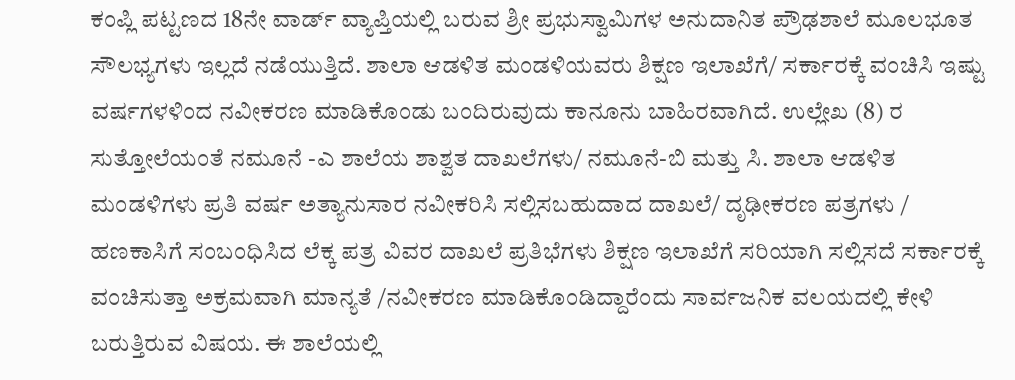ಕಂಪ್ಲಿ ಪಟ್ಟಣದ 18ನೇ ವಾರ್ಡ್ ವ್ಯಾಪ್ತಿಯಲ್ಲಿ ಬರುವ ಶ್ರೀ ಪ್ರಭುಸ್ವಾಮಿಗಳ ಅನುದಾನಿತ ಪ್ರೌಢಶಾಲೆ ಮೂಲಭೂತ ಸೌಲಭ್ಯಗಳು ಇಲ್ಲದೆ ನಡೆಯುತ್ತಿದೆ. ಶಾಲಾ ಆಡಳಿತ ಮಂಡಳಿಯವರು ಶಿಕ್ಷಣ ಇಲಾಖೆಗೆ/ ಸರ್ಕಾರಕ್ಕೆ ವಂಚಿಸಿ ಇಷ್ಟು ವರ್ಷಗಳಳಿಂದ ನವೀಕರಣ ಮಾಡಿಕೊಂಡು ಬಂದಿರುವುದು ಕಾನೂನು ಬಾಹಿರವಾಗಿದೆ. ಉಲ್ಲೇಖ (8) ರ ಸುತ್ತೋಲೆಯಂತೆ ನಮೂನೆ -ಎ ಶಾಲೆಯ ಶಾಶ್ವತ ದಾಖಲೆಗಳು/ ನಮೂನೆ-ಬಿ ಮತ್ತು ಸಿ. ಶಾಲಾ ಆಡಳಿತ ಮಂಡಳಿಗಳು ಪ್ರತಿ ವರ್ಷ ಅತ್ಯಾನುಸಾರ ನವೀಕರಿಸಿ ಸಲ್ಲಿಸಬಹುದಾದ ದಾಖಲೆ/ ದೃಢೀಕರಣ ಪತ್ರಗಳು / ಹಣಕಾಸಿಗೆ ಸಂಬಂಧಿಸಿದ ಲೆಕ್ಕ ಪತ್ರ ವಿವರ ದಾಖಲೆ ಪ್ರತಿಭೆಗಳು ಶಿಕ್ಷಣ ಇಲಾಖೆಗೆ ಸರಿಯಾಗಿ ಸಲ್ಲಿಸದೆ ಸರ್ಕಾರಕ್ಕೆ ವಂಚಿಸುತ್ತಾ ಅಕ್ರಮವಾಗಿ ಮಾನ್ಯತೆ /ನವೀಕರಣ ಮಾಡಿಕೊಂಡಿದ್ದಾರೆಂದು ಸಾರ್ವಜನಿಕ ವಲಯದಲ್ಲಿ ಕೇಳಿ ಬರುತ್ತಿರುವ ವಿಷಯ. ಈ ಶಾಲೆಯಲ್ಲಿ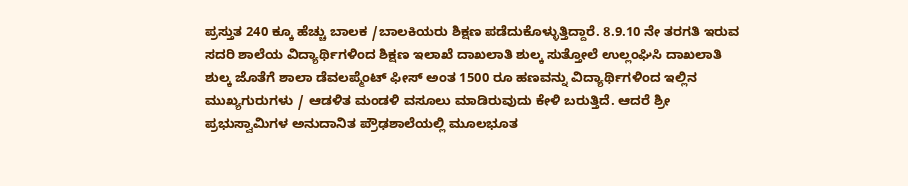ಪ್ರಸ್ತುತ 240 ಕ್ಕೂ ಹೆಚ್ಚು ಬಾಲಕ /ಬಾಲಕಿಯರು ಶಿಕ್ಷಣ ಪಡೆದುಕೊಳ್ಳುತ್ತಿದ್ದಾರೆ. 8.9.10 ನೇ ತರಗತಿ ಇರುವ ಸದರಿ ಶಾಲೆಯ ವಿದ್ಯಾರ್ಥಿಗಳಿಂದ ಶಿಕ್ಷಣ ಇಲಾಖೆ ದಾಖಲಾತಿ ಶುಲ್ಕ ಸುತ್ತೋಲೆ ಉಲ್ಲಂಘಿಸಿ ದಾಖಲಾತಿ ಶುಲ್ಕ ಜೊತೆಗೆ ಶಾಲಾ ಡೆವಲಪ್ಮೆಂಟ್ ಫೀಸ್ ಅಂತ 1500 ರೂ ಹಣವನ್ನು ವಿದ್ಯಾರ್ಥಿಗಳಿಂದ ಇಲ್ಲಿನ ಮುಖ್ಯಗುರುಗಳು / ಆಡಳಿತ ಮಂಡಳಿ ವಸೂಲು ಮಾಡಿರುವುದು ಕೇಳಿ ಬರುತ್ತಿದೆ. ಆದರೆ ಶ್ರೀ ಪ್ರಭುಸ್ವಾಮಿಗಳ ಅನುದಾನಿತ ಪ್ರೌಢಶಾಲೆಯಲ್ಲಿ ಮೂಲಭೂತ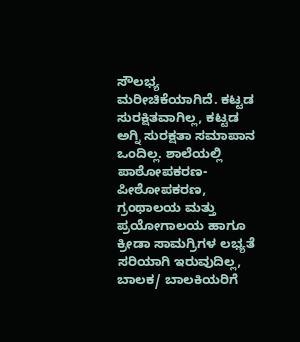ಸೌಲಭ್ಯ ಮರೀಚಿಕೆಯಾಗಿದೆ. ಕಟ್ಟಡ ಸುರಕ್ಷಿತವಾಗಿಲ್ಲ, ಕಟ್ಟಡ ಅಗ್ನಿ ಸುರಕ್ಷತಾ ಸಮಾಪಾನ ಒಂದಿಲ್ಲ. ಶಾಲೆಯಲ್ಲಿ ಪಾಠೋಪಕರಣ-ಪೀಠೋಪಕರಣ, ಗ್ರಂಥಾಲಯ ಮತ್ತು ಪ್ರಯೋಗಾಲಯ ಹಾಗೂ ಕ್ರೀಡಾ ಸಾಮಗ್ರಿಗಳ ಲಭ್ಯತೆ ಸರಿಯಾಗಿ ಇರುವುದಿಲ್ಲ, ಬಾಲಕ/ ಬಾಲಕಿಯರಿಗೆ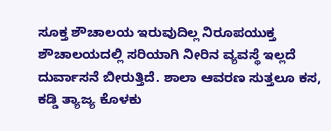ಸೂಕ್ತ ಶೌಚಾಲಯ ಇರುವುದಿಲ್ಲ ನಿರೂಪಯುಕ್ತ ಶೌಚಾಲಯದಲ್ಲಿ ಸರಿಯಾಗಿ ನೀರಿನ ವ್ಯವಸ್ಥೆ ಇಲ್ಲದೆ ದುರ್ವಾಸನೆ ಬೀರುತ್ತಿದೆ. ಶಾಲಾ ಆವರಣ ಸುತ್ತಲೂ ಕಸ, ಕಡ್ಡಿ ತ್ಯಾಜ್ಯ ಕೊಳಕು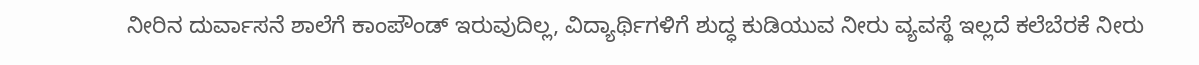ನೀರಿನ ದುರ್ವಾಸನೆ ಶಾಲೆಗೆ ಕಾಂಪೌಂಡ್ ಇರುವುದಿಲ್ಲ, ವಿದ್ಯಾರ್ಥಿಗಳಿಗೆ ಶುದ್ಧ ಕುಡಿಯುವ ನೀರು ವ್ಯವಸ್ಥೆ ಇಲ್ಲದೆ ಕಲೆಬೆರಕೆ ನೀರು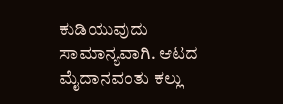ಕುಡಿಯುವುದು ಸಾಮಾನ್ಯವಾಗಿ. ಆಟದ ಮೈದಾನವಂತು ಕಲ್ಲು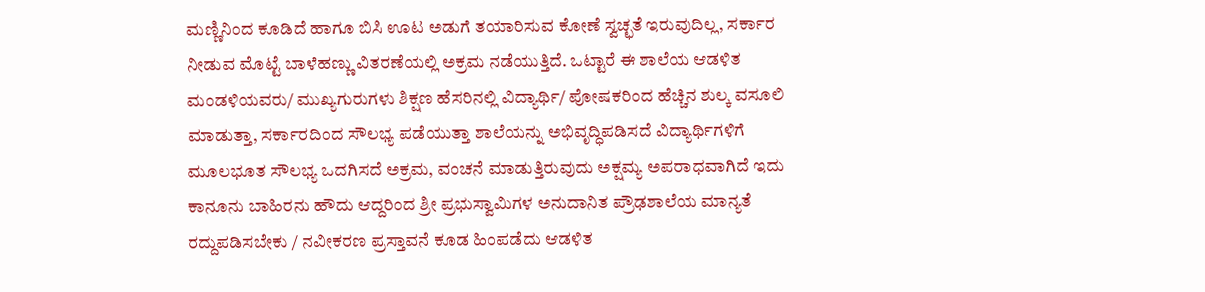ಮಣ್ಣಿನಿಂದ ಕೂಡಿದೆ ಹಾಗೂ ಬಿಸಿ ಊಟ ಅಡುಗೆ ತಯಾರಿಸುವ ಕೋಣೆ ಸ್ವಚ್ಛತೆ ಇರುವುದಿಲ್ಲ, ಸರ್ಕಾರ ನೀಡುವ ಮೊಟ್ಟೆ ಬಾಳೆಹಣ್ಣು ವಿತರಣೆಯಲ್ಲಿ ಅಕ್ರಮ ನಡೆಯುತ್ತಿದೆ. ಒಟ್ಟಾರೆ ಈ ಶಾಲೆಯ ಆಡಳಿತ ಮಂಡಳಿಯವರು/ ಮುಖ್ಯಗುರುಗಳು ಶಿಕ್ಷಣ ಹೆಸರಿನಲ್ಲಿ ವಿದ್ಯಾರ್ಥಿ/ ಪೋಷಕರಿಂದ ಹೆಚ್ಚಿನ ಶುಲ್ಕ ವಸೂಲಿ ಮಾಡುತ್ತಾ, ಸರ್ಕಾರದಿಂದ ಸೌಲಭ್ಯ ಪಡೆಯುತ್ತಾ ಶಾಲೆಯನ್ನು ಅಭಿವೃದ್ಧಿಪಡಿಸದೆ ವಿದ್ಯಾರ್ಥಿಗಳಿಗೆ ಮೂಲಭೂತ ಸೌಲಭ್ಯ ಒದಗಿಸದೆ ಅಕ್ರಮ, ವಂಚನೆ ಮಾಡುತ್ತಿರುವುದು ಅಕ್ಷಮ್ಯ ಅಪರಾಧವಾಗಿದೆ ಇದು ಕಾನೂನು ಬಾಹಿರನು ಹೌದು ಆದ್ದರಿಂದ ಶ್ರೀ ಪ್ರಭುಸ್ವಾಮಿಗಳ ಅನುದಾನಿತ ಪ್ರೌಢಶಾಲೆಯ ಮಾನ್ಯತೆ ರದ್ದುಪಡಿಸಬೇಕು / ನವೀಕರಣ ಪ್ರಸ್ತಾವನೆ ಕೂಡ ಹಿಂಪಡೆದು ಆಡಳಿತ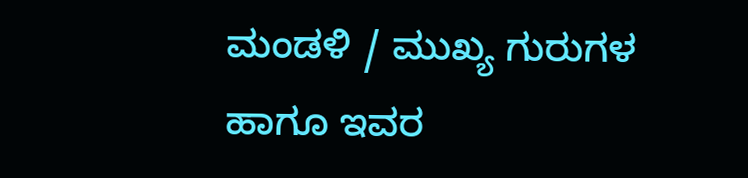ಮಂಡಳಿ / ಮುಖ್ಯ ಗುರುಗಳ ಹಾಗೂ ಇವರ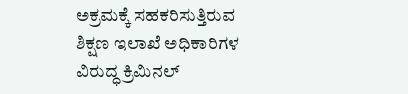ಅಕ್ರಮಕ್ಕೆ ಸಹಕರಿಸುತ್ತಿರುವ ಶಿಕ್ಷಣ ಇಲಾಖೆ ಅಧಿಕಾರಿಗಳ ವಿರುದ್ಧ ಕ್ರಿಮಿನಲ್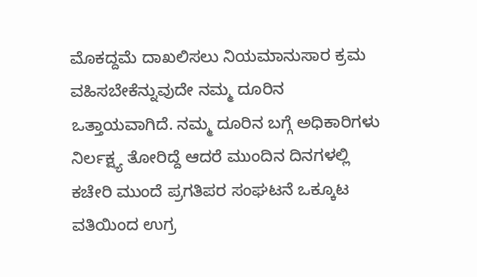ಮೊಕದ್ದಮೆ ದಾಖಲಿಸಲು ನಿಯಮಾನುಸಾರ ಕ್ರಮ ವಹಿಸಬೇಕೆನ್ನುವುದೇ ನಮ್ಮ ದೂರಿನ ಒತ್ತಾಯವಾಗಿದೆ. ನಮ್ಮ ದೂರಿನ ಬಗ್ಗೆ ಅಧಿಕಾರಿಗಳು ನಿರ್ಲಕ್ಷ್ಯ ತೋರಿದ್ದೆ ಆದರೆ ಮುಂದಿನ ದಿನಗಳಲ್ಲಿ ಕಚೇರಿ ಮುಂದೆ ಪ್ರಗತಿಪರ ಸಂಘಟನೆ ಒಕ್ಕೂಟ ವತಿಯಿಂದ ಉಗ್ರ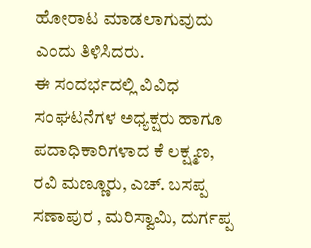ಹೋರಾಟ ಮಾಡಲಾಗುವುದು ಎಂದು ತಿಳಿಸಿದರು.
ಈ ಸಂದರ್ಭದಲ್ಲಿ ವಿವಿಧ ಸಂಘಟನೆಗಳ ಅಧ್ಯಕ್ಷರು ಹಾಗೂ ಪದಾಧಿಕಾರಿಗಳಾದ ಕೆ ಲಕ್ಷ್ಮಣ, ರವಿ ಮಣ್ಣೂರು, ಎಚ್. ಬಸಪ್ಪ ಸಣಾಪುರ , ಮರಿಸ್ವಾಮಿ, ದುರ್ಗಪ್ಪ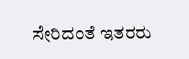ಸೇರಿದಂತೆ ಇತರರು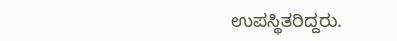ಉಪಸ್ಥಿತರಿದ್ದರು.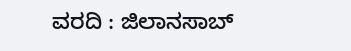ವರದಿ : ಜಿಲಾನಸಾಬ್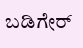ಬಡಿಗೇರ್